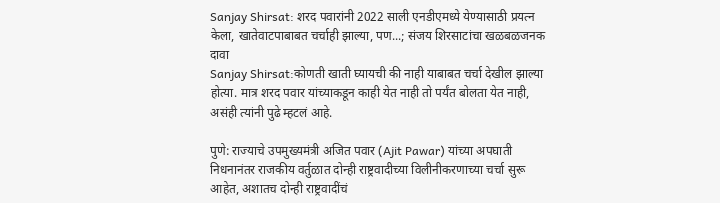Sanjay Shirsat: शरद पवारांनी 2022 साली एनडीएमध्ये येण्यासाठी प्रयत्न केला, खातेवाटपाबाबत चर्चाही झाल्या, पण...; संजय शिरसाटांचा खळबळजनक दावा
Sanjay Shirsat:कोणती खाती घ्यायची की नाही याबाबत चर्चा देखील झाल्या होत्या. मात्र शरद पवार यांच्याकडून काही येत नाही तो पर्यंत बोलता येत नाही, असंही त्यांनी पुढे म्हटलं आहे.

पुणे: राज्याचे उपमुख्यमंत्री अजित पवार (Ajit Pawar) यांच्या अपघाती निधनानंतर राजकीय वर्तुळात दोन्ही राष्ट्रवादीच्या विलीनीकरणाच्या चर्चा सुरू आहेत, अशातच दोन्ही राष्ट्रवादींचं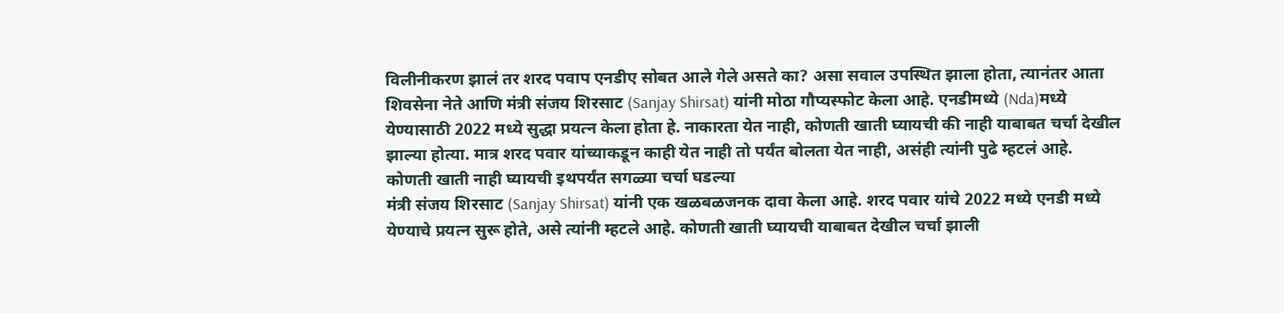विलीनीकरण झालं तर शरद पवाप एनडीए सोबत आले गेले असते का? असा सवाल उपस्थित झाला होता, त्यानंतर आता शिवसेना नेते आणि मंत्री संजय शिरसाट (Sanjay Shirsat) यांनी मोठा गौप्यस्फोट केला आहे. एनडीमध्ये (Nda)मध्ये येण्यासाठी 2022 मध्ये सुद्धा प्रयत्न केला होता हे. नाकारता येत नाही, कोणती खाती घ्यायची की नाही याबाबत चर्चा देखील झाल्या होत्या. मात्र शरद पवार यांच्याकडून काही येत नाही तो पर्यंत बोलता येत नाही, असंही त्यांनी पुढे म्हटलं आहे.
कोणती खाती नाही घ्यायची इथपर्यंत सगळ्या चर्चा घडल्या
मंत्री संजय शिरसाट (Sanjay Shirsat) यांनी एक खळबळजनक दावा केला आहे. शरद पवार यांचे 2022 मध्ये एनडी मध्ये येण्याचे प्रयत्न सुरू होते, असे त्यांनी म्हटले आहे. कोणती खाती घ्यायची याबाबत देखील चर्चा झाली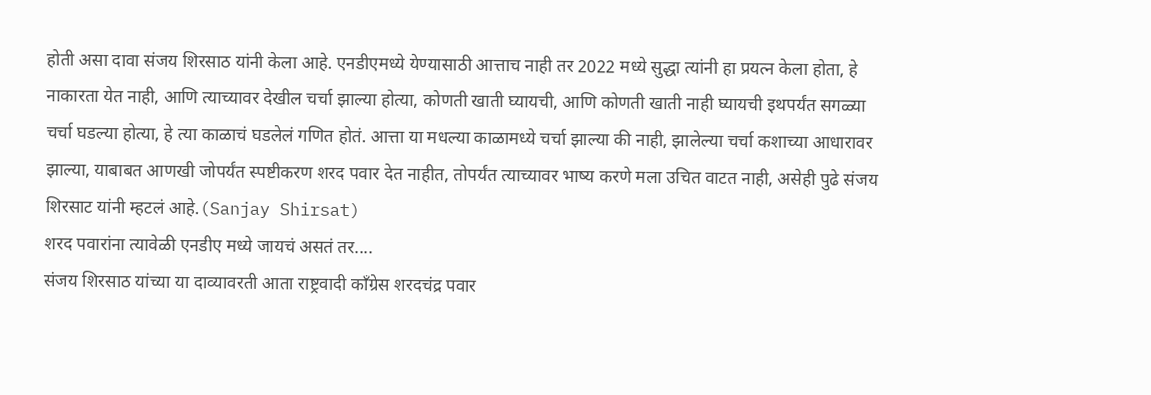होती असा दावा संजय शिरसाठ यांनी केला आहे. एनडीएमध्ये येण्यासाठी आत्ताच नाही तर 2022 मध्ये सुद्धा त्यांनी हा प्रयत्न केला होता, हे नाकारता येत नाही, आणि त्याच्यावर देखील चर्चा झाल्या होत्या, कोणती खाती घ्यायची, आणि कोणती खाती नाही घ्यायची इथपर्यंत सगळ्या चर्चा घडल्या होत्या, हे त्या काळाचं घडलेलं गणित होतं. आत्ता या मधल्या काळामध्ये चर्चा झाल्या की नाही, झालेल्या चर्चा कशाच्या आधारावर झाल्या, याबाबत आणखी जोपर्यंत स्पष्टीकरण शरद पवार देत नाहीत, तोपर्यंत त्याच्यावर भाष्य करणे मला उचित वाटत नाही, असेही पुढे संजय शिरसाट यांनी म्हटलं आहे.(Sanjay Shirsat)
शरद पवारांना त्यावेळी एनडीए मध्ये जायचं असतं तर....
संजय शिरसाठ यांच्या या दाव्यावरती आता राष्ट्रवादी काँग्रेस शरदचंद्र पवार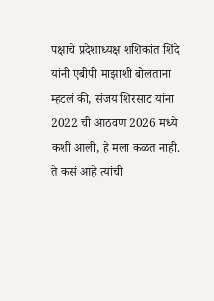पक्षाचे प्रदेशाध्यक्ष शशिकांत शिंदे यांनी एबीपी माझाशी बोलताना म्हटलं की, संजय शिरसाट यांना 2022 ची आठवण 2026 मध्ये कशी आली, हे मला कळत नाही. ते कसं आहे त्यांची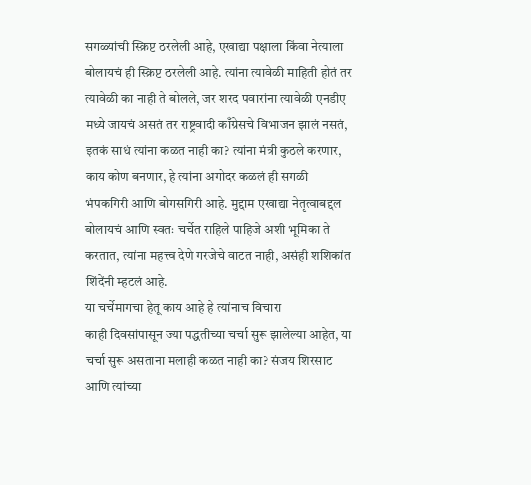सगळ्यांची स्क्रिप्ट ठरलेली आहे, एखाद्या पक्षाला किंवा नेत्याला बोलायचं ही स्क्रिप्ट ठरलेली आहे. त्यांना त्यावेळी माहिती होतं तर त्यावेळी का नाही ते बोलले, जर शरद पवारांना त्यावेळी एनडीए मध्ये जायचं असतं तर राष्ट्रवादी काँग्रेसचे विभाजन झालं नसतं, इतकं साधं त्यांना कळत नाही का? त्यांना मंत्री कुठले करणार, काय कोण बनणार, हे त्यांना अगोदर कळलं ही सगळी भंपकगिरी आणि बोगसगिरी आहे. मुद्दाम एखाद्या नेतृत्वाबद्दल बोलायचं आणि स्वतः चर्चेत राहिले पाहिजे अशी भूमिका ते करतात, त्यांना महत्त्व देणे गरजेचे वाटत नाही, असंही शशिकांत शिंदेंनी म्हटलं आहे.
या चर्चेमागचा हेतू काय आहे हे त्यांनाच विचारा
काही दिवसांपासून ज्या पद्धतीच्या चर्चा सुरू झालेल्या आहेत, या चर्चा सुरू असताना मलाही कळत नाही का? संजय शिरसाट आणि त्यांच्या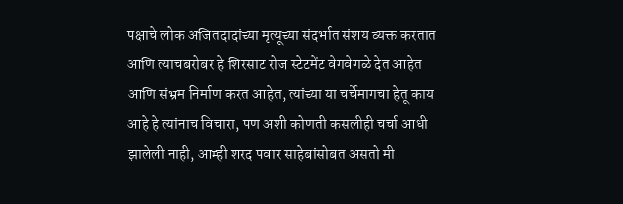पक्षाचे लोक अजितदादांच्या मृत्यूच्या संदर्भात संशय व्यक्त करतात आणि त्याचबरोबर हे शिरसाट रोज स्टेटमेंट वेगवेगळे देत आहेत आणि संभ्रम निर्माण करत आहेत, त्यांच्या या चर्चेमागचा हेतू काय आहे हे त्यांनाच विचारा, पण अशी कोणती कसलीही चर्चा आधी झालेली नाही, आम्ही शरद पवार साहेबांसोबत असतो मी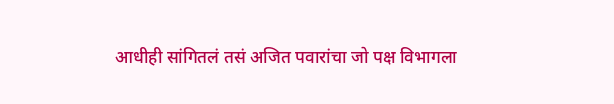आधीही सांगितलं तसं अजित पवारांचा जो पक्ष विभागला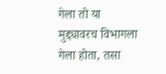गेला तो या मुद्द्यावरच विभागला गेला होता, तसा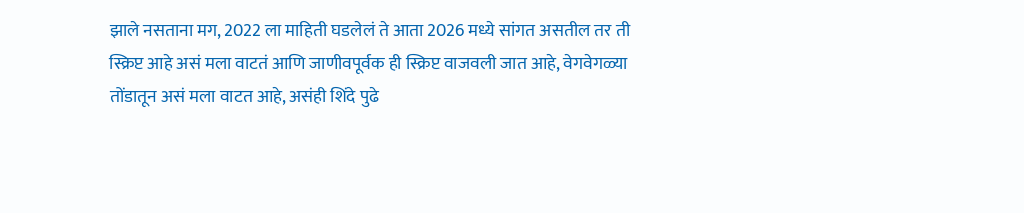झाले नसताना मग, 2022 ला माहिती घडलेलं ते आता 2026 मध्ये सांगत असतील तर ती स्क्रिप्ट आहे असं मला वाटतं आणि जाणीवपूर्वक ही स्क्रिप्ट वाजवली जात आहे, वेगवेगळ्या तोंडातून असं मला वाटत आहे, असंही शिंदे पुढे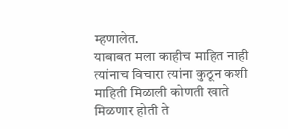म्हणालेत.
याबाबत मला काहीच माहित नाही त्यांनाच विचारा त्यांना कुठून कशी माहिती मिळाली कोणती खाते मिळणार होती ते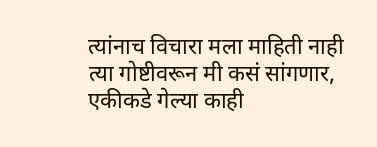त्यांनाच विचारा मला माहिती नाही त्या गोष्टीवरून मी कसं सांगणार, एकीकडे गेल्या काही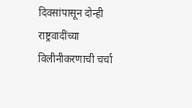दिवसांपासून दोन्ही राष्ट्रवादींच्या विलीनीकरणाची चर्चा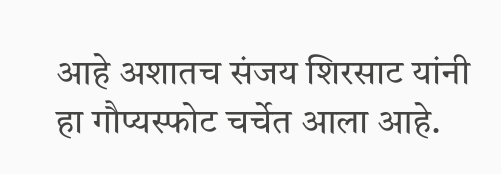आहे अशातच संजय शिरसाट यांनी हा गौप्यस्फोट चर्चेत आला आहे.